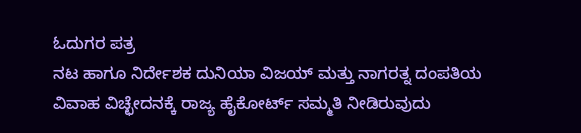ಓದುಗರ ಪತ್ರ
ನಟ ಹಾಗೂ ನಿರ್ದೇಶಕ ದುನಿಯಾ ವಿಜಯ್ ಮತ್ತು ನಾಗರತ್ನ ದಂಪತಿಯ ವಿವಾಹ ವಿಚ್ಛೇದನಕ್ಕೆ ರಾಜ್ಯ ಹೈಕೋರ್ಟ್ ಸಮ್ಮತಿ ನೀಡಿರುವುದು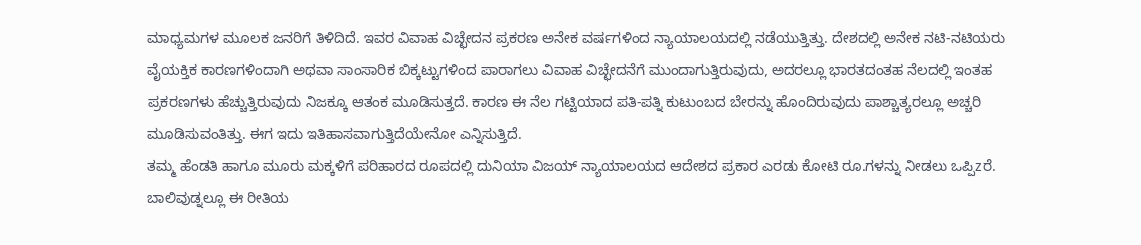ಮಾಧ್ಯಮಗಳ ಮೂಲಕ ಜನರಿಗೆ ತಿಳಿದಿದೆ. ಇವರ ವಿವಾಹ ವಿಚ್ಛೇದನ ಪ್ರಕರಣ ಅನೇಕ ವರ್ಷಗಳಿಂದ ನ್ಯಾಯಾಲಯದಲ್ಲಿ ನಡೆಯುತ್ತಿತ್ತು. ದೇಶದಲ್ಲಿ ಅನೇಕ ನಟಿ-ನಟಿಯರು ವೈಯಕ್ತಿಕ ಕಾರಣಗಳಿಂದಾಗಿ ಅಥವಾ ಸಾಂಸಾರಿಕ ಬಿಕ್ಕಟ್ಟುಗಳಿಂದ ಪಾರಾಗಲು ವಿವಾಹ ವಿಚ್ಛೇದನೆಗೆ ಮುಂದಾಗುತ್ತಿರುವುದು, ಅದರಲ್ಲೂ ಭಾರತದಂತಹ ನೆಲದಲ್ಲಿ ಇಂತಹ ಪ್ರಕರಣಗಳು ಹೆಚ್ಚುತ್ತಿರುವುದು ನಿಜಕ್ಕೂ ಆತಂಕ ಮೂಡಿಸುತ್ತದೆ. ಕಾರಣ ಈ ನೆಲ ಗಟ್ಟಿಯಾದ ಪತಿ-ಪತ್ನಿ ಕುಟುಂಬದ ಬೇರನ್ನು ಹೊಂದಿರುವುದು ಪಾಶ್ಚಾತ್ಯರಲ್ಲೂ ಅಚ್ಚರಿ ಮೂಡಿಸುವಂತಿತ್ತು. ಈಗ ಇದು ಇತಿಹಾಸವಾಗುತ್ತಿದೆಯೇನೋ ಎನ್ನಿಸುತ್ತಿದೆ.
ತಮ್ಮ ಹೆಂಡತಿ ಹಾಗೂ ಮೂರು ಮಕ್ಕಳಿಗೆ ಪರಿಹಾರದ ರೂಪದಲ್ಲಿ ದುನಿಯಾ ವಿಜಯ್ ನ್ಯಾಯಾಲಯದ ಆದೇಶದ ಪ್ರಕಾರ ಎರಡು ಕೋಟಿ ರೂ.ಗಳನ್ನು ನೀಡಲು ಒಪ್ಪಿzರೆ. ಬಾಲಿವುಡ್ನಲ್ಲೂ ಈ ರೀತಿಯ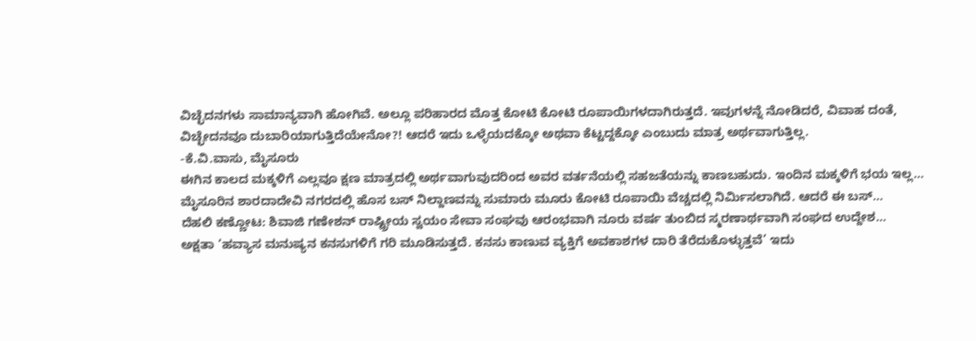ವಿಚ್ಛೆದನಗಳು ಸಾಮಾನ್ಯವಾಗಿ ಹೋಗಿವೆ. ಅಲ್ಲೂ ಪರಿಹಾರದ ಮೊತ್ತ ಕೋಟಿ ಕೋಟಿ ರೂಪಾಯಿಗಳದಾಗಿರುತ್ತದೆ. ಇವುಗಳನ್ನೆ ನೋಡಿದರೆ, ವಿವಾಹ ದಂತೆ, ವಿಚ್ಛೇದನವೂ ದುಬಾರಿಯಾಗುತ್ತಿದೆಯೇನೋ?! ಆದರೆ ಇದು ಒಳ್ಳೆಯದಕ್ಕೋ ಅಥವಾ ಕೆಟ್ಟದ್ದಕ್ಕೋ ಎಂಬುದು ಮಾತ್ರ ಅರ್ಥವಾಗುತ್ತಿಲ್ಲ.
-ಕೆ.ವಿ.ವಾಸು, ಮೈಸೂರು
ಈಗಿನ ಕಾಲದ ಮಕ್ಕಳಿಗೆ ಎಲ್ಲವೂ ಕ್ಷಣ ಮಾತ್ರದಲ್ಲಿ ಅರ್ಥವಾಗುವುದರಿಂದ ಅವರ ವರ್ತನೆಯಲ್ಲಿ ಸಹಜತೆಯನ್ನು ಕಾಣಬಹುದು. ಇಂದಿನ ಮಕ್ಕಳಿಗೆ ಭಯ ಇಲ್ಲ…
ಮೈಸೂರಿನ ಶಾರದಾದೇವಿ ನಗರದಲ್ಲಿ ಹೊಸ ಬಸ್ ನಿಲ್ದಾಣವನ್ನು ಸುಮಾರು ಮೂರು ಕೋಟಿ ರೂಪಾಯಿ ವೆಚ್ಚದಲ್ಲಿ ನಿರ್ಮಿಸಲಾಗಿದೆ. ಆದರೆ ಈ ಬಸ್…
ದೆಹಲಿ ಕಣ್ಣೋಟ: ಶಿವಾಜಿ ಗಣೇಶನ್ ರಾಷ್ಟ್ರೀಯ ಸ್ವಯಂ ಸೇವಾ ಸಂಘವು ಆರಂಭವಾಗಿ ನೂರು ವರ್ಷ ತುಂಬಿದ ಸ್ಮರಣಾರ್ಥವಾಗಿ ಸಂಘದ ಉದ್ದೇಶ…
ಅಕ್ಷತಾ ‘ಹವ್ಯಾಸ ಮನುಷ್ಯನ ಕನಸುಗಳಿಗೆ ಗರಿ ಮೂಡಿಸುತ್ತದೆ. ಕನಸು ಕಾಣುವ ವ್ಯಕ್ತಿಗೆ ಅವಕಾಶಗಳ ದಾರಿ ತೆರೆದುಕೊಳ್ಳುತ್ತವೆ’ ಇದು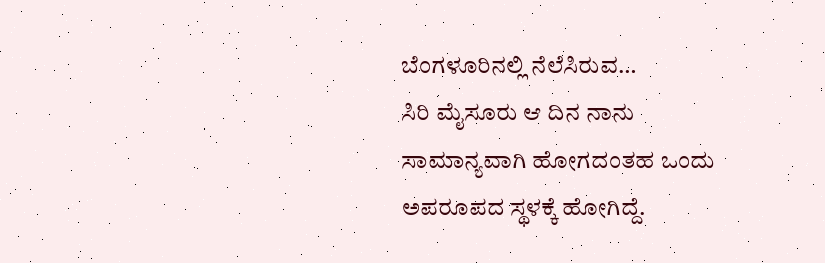ಬೆಂಗಳೂರಿನಲ್ಲಿ ನೆಲೆಸಿರುವ…
ಸಿರಿ ಮೈಸೂರು ಆ ದಿನ ನಾನು ಸಾಮಾನ್ಯವಾಗಿ ಹೋಗದಂತಹ ಒಂದು ಅಪರೂಪದ ಸ್ಥಳಕ್ಕೆ ಹೋಗಿದ್ದೆ.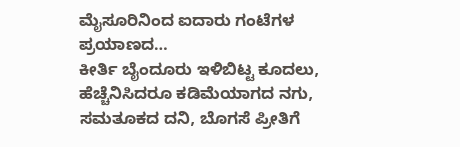ಮೈಸೂರಿನಿಂದ ಐದಾರು ಗಂಟೆಗಳ ಪ್ರಯಾಣದ…
ಕೀರ್ತಿ ಬೈಂದೂರು ಇಳಿಬಿಟ್ಟ ಕೂದಲು, ಹೆಚ್ಚೆನಿಸಿದರೂ ಕಡಿಮೆಯಾಗದ ನಗು, ಸಮತೂಕದ ದನಿ, ಬೊಗಸೆ ಪ್ರೀತಿಗೆ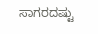ಸಾಗರದಷ್ಟು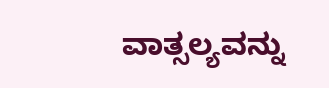ವಾತ್ಸಲ್ಯವನ್ನು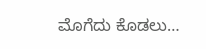ಮೊಗೆದು ಕೊಡಲು…